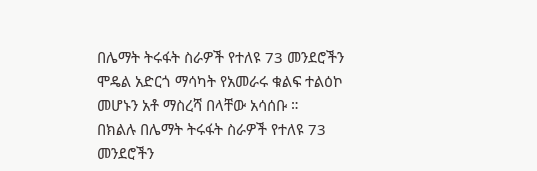በሌማት ትሩፋት ስራዎች የተለዩ 73 መንደሮችን ሞዴል አድርጎ ማሳካት የአመራሩ ቁልፍ ተልዕኮ መሆኑን አቶ ማስረሻ በላቸው አሳሰቡ ።
በክልሉ በሌማት ትሩፋት ስራዎች የተለዩ 73 መንደሮችን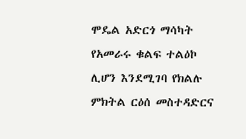ሞዴል አድርጎ ማሳካት የአመራሩ ቁልፍ ተልዕኮ ሊሆን እንደሚገባ የክልሉ ምክትል ርዕሰ መስተዳድርና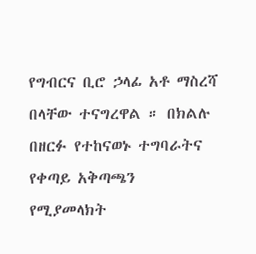የግብርና ቢሮ ኃላፊ አቶ ማስረሻ በላቸው ተናግረዋል ። በክልሉ በዘርፉ የተከናወኑ ተግባራትና የቀጣይ አቅጣጫን የሚያመላክት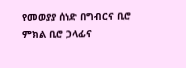የመወያያ ሰነድ በግብርና ቢሮ ምክል ቢሮ ኃላፊና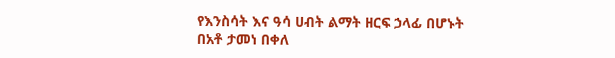የእንስሳት እና ዓሳ ሀብት ልማት ዘርፍ ኃላፊ በሆኑት በአቶ ታመነ በቀለ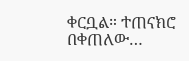ቀርቧል። ተጠናክሮ በቀጠለው…